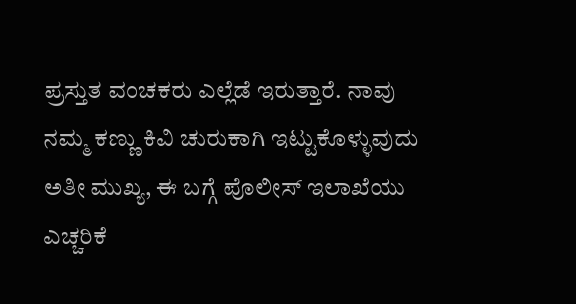ಪ್ರಸ್ತುತ ವಂಚಕರು ಎಲ್ಲೆಡೆ ಇರುತ್ತಾರೆ. ನಾವು ನಮ್ಮ ಕಣ್ಣು ಕಿವಿ ಚುರುಕಾಗಿ ಇಟ್ಟುಕೊಳ್ಳುವುದು ಅತೀ ಮುಖ್ಯ, ಈ ಬಗ್ಗೆ ಪೊಲೀಸ್ ಇಲಾಖೆಯು ಎಚ್ಚರಿಕೆ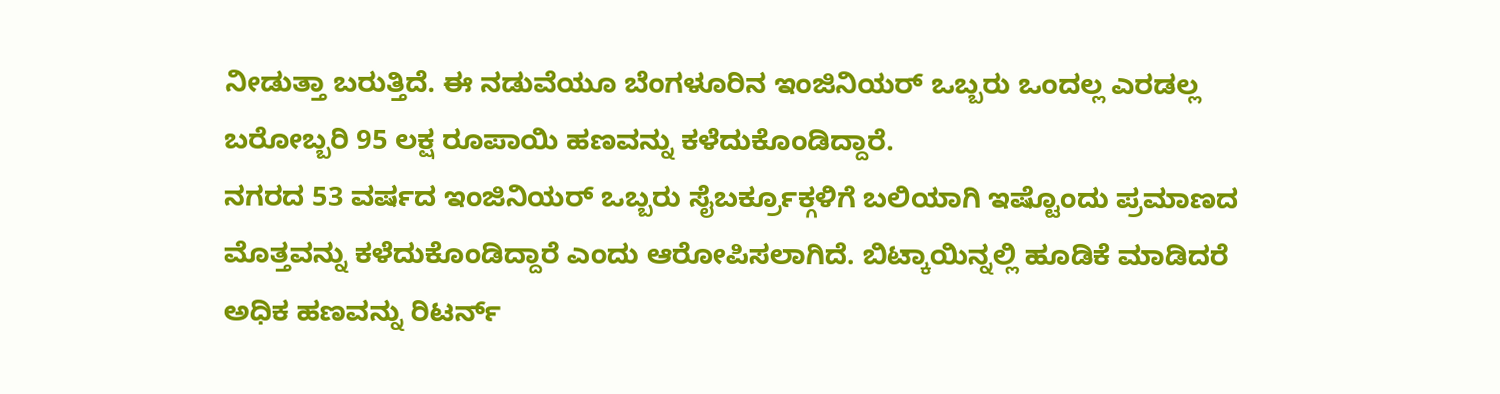ನೀಡುತ್ತಾ ಬರುತ್ತಿದೆ. ಈ ನಡುವೆಯೂ ಬೆಂಗಳೂರಿನ ಇಂಜಿನಿಯರ್ ಒಬ್ಬರು ಒಂದಲ್ಲ ಎರಡಲ್ಲ ಬರೋಬ್ಬರಿ 95 ಲಕ್ಷ ರೂಪಾಯಿ ಹಣವನ್ನು ಕಳೆದುಕೊಂಡಿದ್ದಾರೆ.
ನಗರದ 53 ವರ್ಷದ ಇಂಜಿನಿಯರ್ ಒಬ್ಬರು ಸೈಬರ್ಕ್ರೂಕ್ಗಳಿಗೆ ಬಲಿಯಾಗಿ ಇಷ್ಟೊಂದು ಪ್ರಮಾಣದ ಮೊತ್ತವನ್ನು ಕಳೆದುಕೊಂಡಿದ್ದಾರೆ ಎಂದು ಆರೋಪಿಸಲಾಗಿದೆ. ಬಿಟ್ಕಾಯಿನ್ನಲ್ಲಿ ಹೂಡಿಕೆ ಮಾಡಿದರೆ ಅಧಿಕ ಹಣವನ್ನು ರಿಟರ್ನ್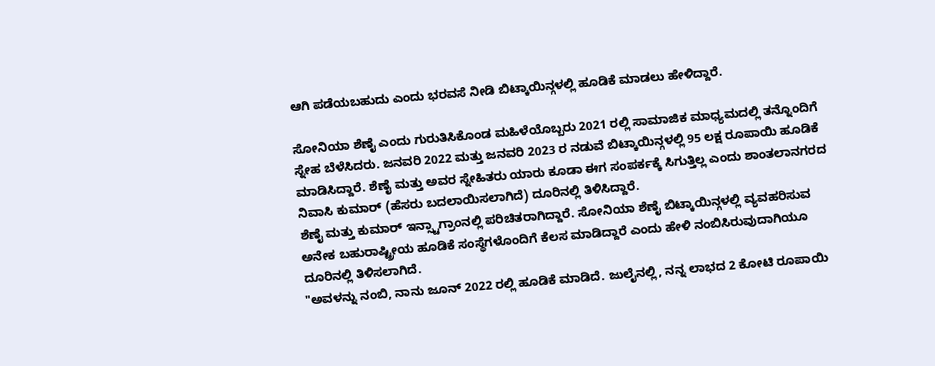ಆಗಿ ಪಡೆಯಬಹುದು ಎಂದು ಭರವಸೆ ನೀಡಿ ಬಿಟ್ಕಾಯಿನ್ಗಳಲ್ಲಿ ಹೂಡಿಕೆ ಮಾಡಲು ಹೇಳಿದ್ದಾರೆ.

ಸೋನಿಯಾ ಶೆಣೈ ಎಂದು ಗುರುತಿಸಿಕೊಂಡ ಮಹಿಳೆಯೊಬ್ಬರು 2021 ರಲ್ಲಿ ಸಾಮಾಜಿಕ ಮಾಧ್ಯಮದಲ್ಲಿ ತನ್ನೊಂದಿಗೆ ಸ್ನೇಹ ಬೆಳೆಸಿದರು. ಜನವರಿ 2022 ಮತ್ತು ಜನವರಿ 2023 ರ ನಡುವೆ ಬಿಟ್ಕಾಯಿನ್ಗಳಲ್ಲಿ 95 ಲಕ್ಷ ರೂಪಾಯಿ ಹೂಡಿಕೆ ಮಾಡಿಸಿದ್ದಾರೆ. ಶೆಣೈ ಮತ್ತು ಅವರ ಸ್ನೇಹಿತರು ಯಾರು ಕೂಡಾ ಈಗ ಸಂಪರ್ಕಕ್ಕೆ ಸಿಗುತ್ತಿಲ್ಲ ಎಂದು ಶಾಂತಲಾನಗರದ ನಿವಾಸಿ ಕುಮಾರ್ (ಹೆಸರು ಬದಲಾಯಿಸಲಾಗಿದೆ) ದೂರಿನಲ್ಲಿ ತಿಳಿಸಿದ್ದಾರೆ.
ಶೆಣೈ ಮತ್ತು ಕುಮಾರ್ ಇನ್ಸ್ಟಾಗ್ರಾಂನಲ್ಲಿ ಪರಿಚಿತರಾಗಿದ್ದಾರೆ. ಸೋನಿಯಾ ಶೆಣೈ ಬಿಟ್ಕಾಯಿನ್ಗಳಲ್ಲಿ ವ್ಯವಹರಿಸುವ ಅನೇಕ ಬಹುರಾಷ್ಟ್ರೀಯ ಹೂಡಿಕೆ ಸಂಸ್ಥೆಗಳೊಂದಿಗೆ ಕೆಲಸ ಮಾಡಿದ್ದಾರೆ ಎಂದು ಹೇಳಿ ನಂಬಿಸಿರುವುದಾಗಿಯೂ ದೂರಿನಲ್ಲಿ ತಿಳಿಸಲಾಗಿದೆ.
"ಅವಳನ್ನು ನಂಬಿ, ನಾನು ಜೂನ್ 2022 ರಲ್ಲಿ ಹೂಡಿಕೆ ಮಾಡಿದೆ. ಜುಲೈನಲ್ಲಿ, ನನ್ನ ಲಾಭದ 2 ಕೋಟಿ ರೂಪಾಯಿ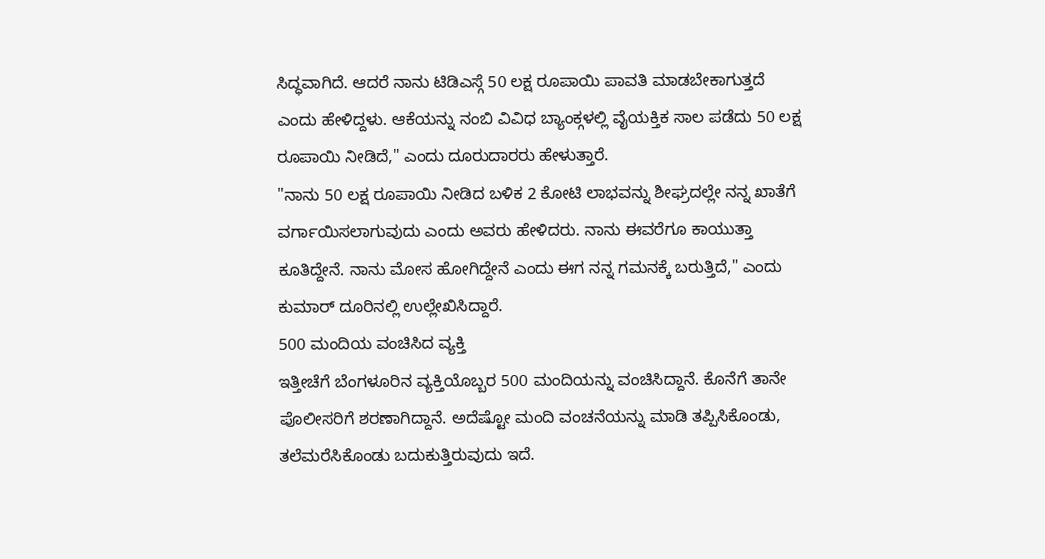ಸಿದ್ಧವಾಗಿದೆ. ಆದರೆ ನಾನು ಟಿಡಿಎಸ್ಗೆ 50 ಲಕ್ಷ ರೂಪಾಯಿ ಪಾವತಿ ಮಾಡಬೇಕಾಗುತ್ತದೆ ಎಂದು ಹೇಳಿದ್ದಳು. ಆಕೆಯನ್ನು ನಂಬಿ ವಿವಿಧ ಬ್ಯಾಂಕ್ಗಳಲ್ಲಿ ವೈಯಕ್ತಿಕ ಸಾಲ ಪಡೆದು 50 ಲಕ್ಷ ರೂಪಾಯಿ ನೀಡಿದೆ," ಎಂದು ದೂರುದಾರರು ಹೇಳುತ್ತಾರೆ.
"ನಾನು 50 ಲಕ್ಷ ರೂಪಾಯಿ ನೀಡಿದ ಬಳಿಕ 2 ಕೋಟಿ ಲಾಭವನ್ನು ಶೀಘ್ರದಲ್ಲೇ ನನ್ನ ಖಾತೆಗೆ ವರ್ಗಾಯಿಸಲಾಗುವುದು ಎಂದು ಅವರು ಹೇಳಿದರು. ನಾನು ಈವರೆಗೂ ಕಾಯುತ್ತಾ ಕೂತಿದ್ದೇನೆ. ನಾನು ಮೋಸ ಹೋಗಿದ್ದೇನೆ ಎಂದು ಈಗ ನನ್ನ ಗಮನಕ್ಕೆ ಬರುತ್ತಿದೆ," ಎಂದು ಕುಮಾರ್ ದೂರಿನಲ್ಲಿ ಉಲ್ಲೇಖಿಸಿದ್ದಾರೆ.
500 ಮಂದಿಯ ವಂಚಿಸಿದ ವ್ಯಕ್ತಿ
ಇತ್ತೀಚೆಗೆ ಬೆಂಗಳೂರಿನ ವ್ಯಕ್ತಿಯೊಬ್ಬರ 500 ಮಂದಿಯನ್ನು ವಂಚಿಸಿದ್ದಾನೆ. ಕೊನೆಗೆ ತಾನೇ ಪೊಲೀಸರಿಗೆ ಶರಣಾಗಿದ್ದಾನೆ. ಅದೆಷ್ಟೋ ಮಂದಿ ವಂಚನೆಯನ್ನು ಮಾಡಿ ತಪ್ಪಿಸಿಕೊಂಡು, ತಲೆಮರೆಸಿಕೊಂಡು ಬದುಕುತ್ತಿರುವುದು ಇದೆ.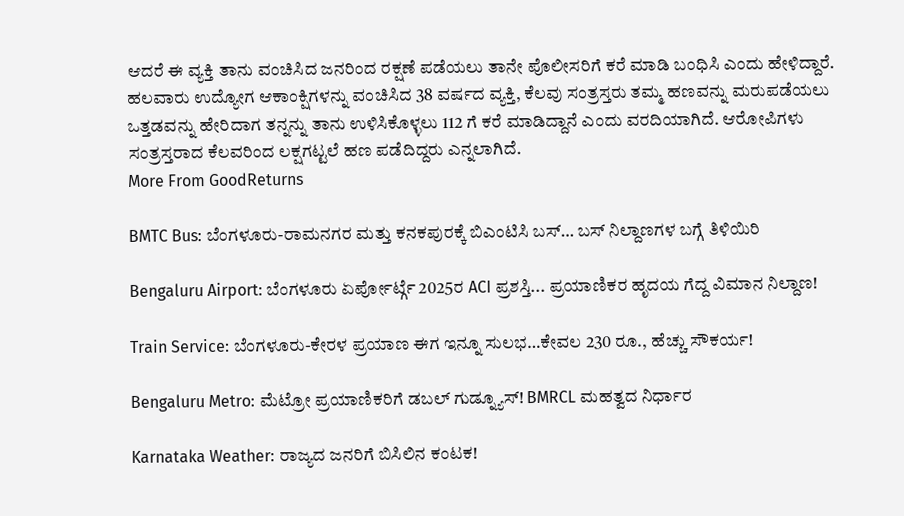ಆದರೆ ಈ ವ್ಯಕ್ತಿ ತಾನು ವಂಚಿಸಿದ ಜನರಿಂದ ರಕ್ಷಣೆ ಪಡೆಯಲು ತಾನೇ ಪೊಲೀಸರಿಗೆ ಕರೆ ಮಾಡಿ ಬಂಧಿಸಿ ಎಂದು ಹೇಳಿದ್ದಾರೆ.
ಹಲವಾರು ಉದ್ಯೋಗ ಆಕಾಂಕ್ಷಿಗಳನ್ನು ವಂಚಿಸಿದ 38 ವರ್ಷದ ವ್ಯಕ್ತಿ, ಕೆಲವು ಸಂತ್ರಸ್ತರು ತಮ್ಮ ಹಣವನ್ನು ಮರುಪಡೆಯಲು ಒತ್ತಡವನ್ನು ಹೇರಿದಾಗ ತನ್ನನ್ನು ತಾನು ಉಳಿಸಿಕೊಳ್ಳಲು 112 ಗೆ ಕರೆ ಮಾಡಿದ್ದಾನೆ ಎಂದು ವರದಿಯಾಗಿದೆ. ಆರೋಪಿಗಳು ಸಂತ್ರಸ್ತರಾದ ಕೆಲವರಿಂದ ಲಕ್ಷಗಟ್ಟಲೆ ಹಣ ಪಡೆದಿದ್ದರು ಎನ್ನಲಾಗಿದೆ.
More From GoodReturns

BMTC Bus: ಬೆಂಗಳೂರು-ರಾಮನಗರ ಮತ್ತು ಕನಕಪುರಕ್ಕೆ ಬಿಎಂಟಿಸಿ ಬಸ್… ಬಸ್ ನಿಲ್ದಾಣಗಳ ಬಗ್ಗೆ ತಿಳಿಯಿರಿ

Bengaluru Airport: ಬೆಂಗಳೂರು ಏರ್ಪೋರ್ಟ್ಗೆ 2025ರ ACI ಪ್ರಶಸ್ತಿ... ಪ್ರಯಾಣಿಕರ ಹೃದಯ ಗೆದ್ದ ವಿಮಾನ ನಿಲ್ದಾಣ!

Train Service: ಬೆಂಗಳೂರು-ಕೇರಳ ಪ್ರಯಾಣ ಈಗ ಇನ್ನೂ ಸುಲಭ…ಕೇವಲ 230 ರೂ., ಹೆಚ್ಚು ಸೌಕರ್ಯ!

Bengaluru Metro: ಮೆಟ್ರೋ ಪ್ರಯಾಣಿಕರಿಗೆ ಡಬಲ್ ಗುಡ್ನ್ಯೂಸ್! BMRCL ಮಹತ್ವದ ನಿರ್ಧಾರ

Karnataka Weather: ರಾಜ್ಯದ ಜನರಿಗೆ ಬಿಸಿಲಿನ ಕಂಟಕ!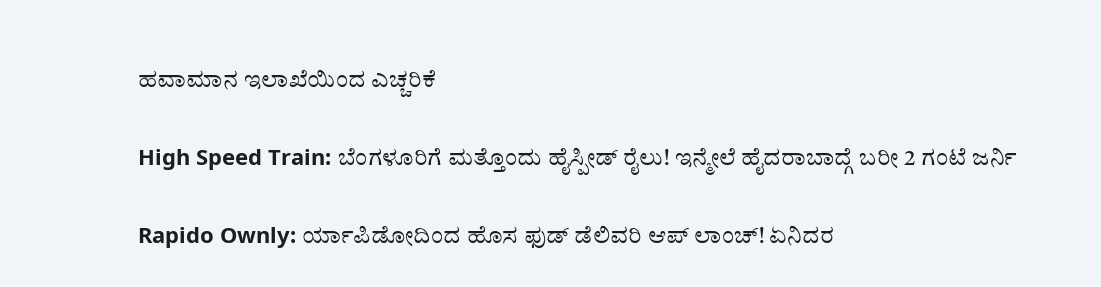ಹವಾಮಾನ ಇಲಾಖೆಯಿಂದ ಎಚ್ಚರಿಕೆ

High Speed Train: ಬೆಂಗಳೂರಿಗೆ ಮತ್ತೊಂದು ಹೈಸ್ಪೀಡ್ ರೈಲು! ಇನ್ಮೇಲೆ ಹೈದರಾಬಾದ್ಗೆ ಬರೀ 2 ಗಂಟೆ ಜರ್ನಿ

Rapido Ownly: ರ್ಯಾಪಿಡೋದಿಂದ ಹೊಸ ಫುಡ್ ಡೆಲಿವರಿ ಆಪ್ ಲಾಂಚ್! ಏನಿದರ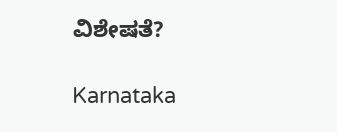ವಿಶೇಷತೆ?

Karnataka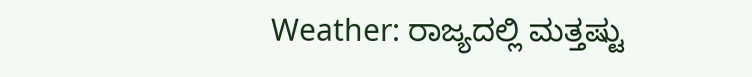Weather: ರಾಜ್ಯದಲ್ಲಿ ಮತ್ತಷ್ಟು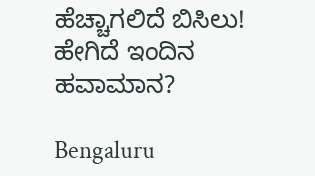ಹೆಚ್ಚಾಗಲಿದೆ ಬಿಸಿಲು! ಹೇಗಿದೆ ಇಂದಿನ ಹವಾಮಾನ?

Bengaluru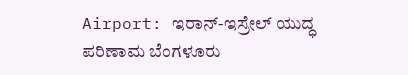Airport: ಇರಾನ್-ಇಸ್ರೇಲ್ ಯುದ್ಧ ಪರಿಣಾಮ ಬೆಂಗಳೂರು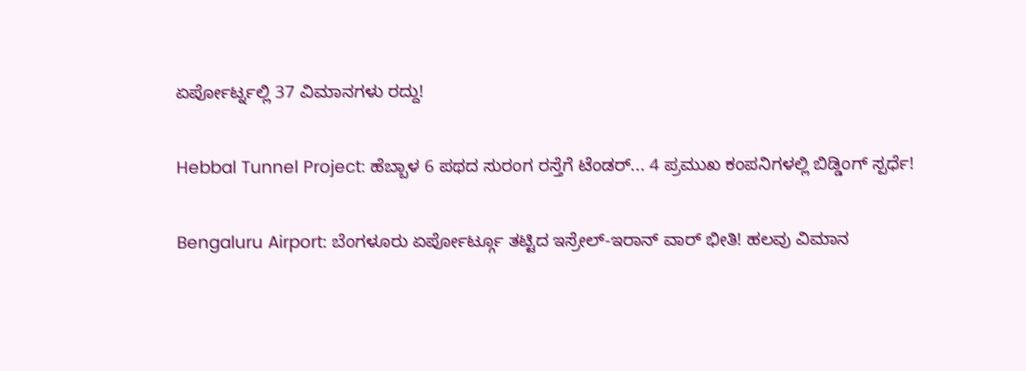ಏರ್ಪೋರ್ಟ್ನಲ್ಲಿ 37 ವಿಮಾನಗಳು ರದ್ದು!

Hebbal Tunnel Project: ಹೆಬ್ಬಾಳ 6 ಪಥದ ಸುರಂಗ ರಸ್ತೆಗೆ ಟೆಂಡರ್... 4 ಪ್ರಮುಖ ಕಂಪನಿಗಳಲ್ಲಿ ಬಿಡ್ಡಿಂಗ್ ಸ್ಪರ್ಧೆ!

Bengaluru Airport: ಬೆಂಗಳೂರು ಏರ್ಪೋರ್ಟ್ಗೂ ತಟ್ಟಿದ ಇಸ್ರೇಲ್-ಇರಾನ್ ವಾರ್ ಭೀತಿ! ಹಲವು ವಿಮಾನ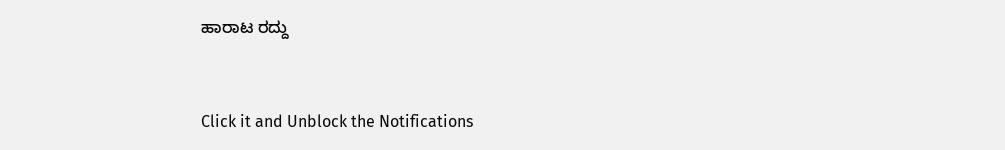ಹಾರಾಟ ರದ್ದು



Click it and Unblock the Notifications